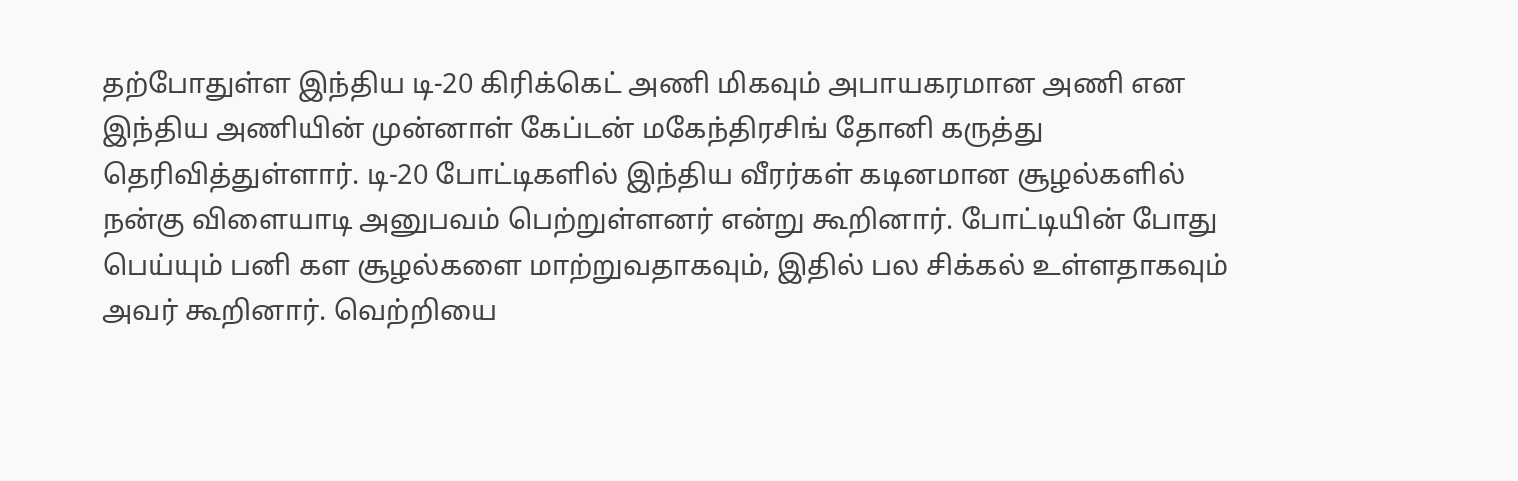தற்போதுள்ள இந்திய டி-20 கிரிக்கெட் அணி மிகவும் அபாயகரமான அணி என இந்திய அணியின் முன்னாள் கேப்டன் மகேந்திரசிங் தோனி கருத்து தெரிவித்துள்ளார். டி-20 போட்டிகளில் இந்திய வீரர்கள் கடினமான சூழல்களில் நன்கு விளையாடி அனுபவம் பெற்றுள்ளனர் என்று கூறினார். போட்டியின் போது பெய்யும் பனி கள சூழல்களை மாற்றுவதாகவும், இதில் பல சிக்கல் உள்ளதாகவும் அவர் கூறினார். வெற்றியை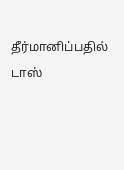தீர்மானிப்பதில் டாஸ்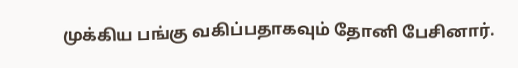முக்கிய பங்கு வகிப்பதாகவும் தோனி பேசினார்.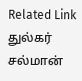Related Link துல்கர் சல்மான்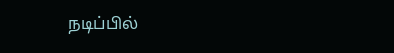நடிப்பில்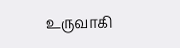உருவாகி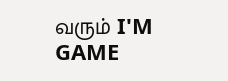வரும் I'M GAME